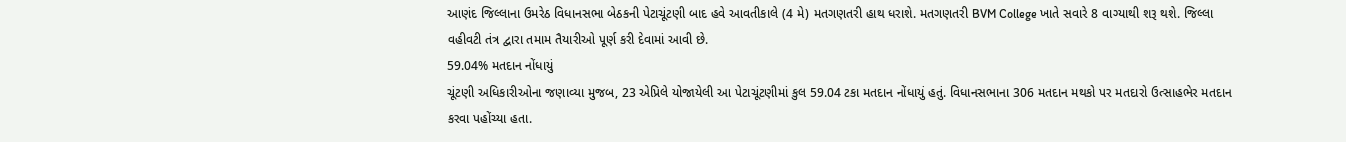આણંદ જિલ્લાના ઉમરેઠ વિધાનસભા બેઠકની પેટાચૂંટણી બાદ હવે આવતીકાલે (4 મે) મતગણતરી હાથ ધરાશે. મતગણતરી BVM College ખાતે સવારે 8 વાગ્યાથી શરૂ થશે. જિલ્લા વહીવટી તંત્ર દ્વારા તમામ તૈયારીઓ પૂર્ણ કરી દેવામાં આવી છે.
59.04% મતદાન નોંધાયું
ચૂંટણી અધિકારીઓના જણાવ્યા મુજબ, 23 એપ્રિલે યોજાયેલી આ પેટાચૂંટણીમાં કુલ 59.04 ટકા મતદાન નોંધાયું હતું. વિધાનસભાના 306 મતદાન મથકો પર મતદારો ઉત્સાહભેર મતદાન કરવા પહોંચ્યા હતા.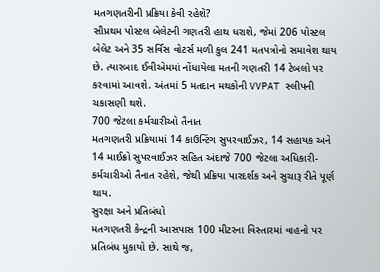મતગણતરીની પ્રક્રિયા કેવી રહેશે?
સૌપ્રથમ પોસ્ટલ બેલેટની ગણતરી હાથ ધરાશે, જેમાં 206 પોસ્ટલ બેલેટ અને 35 સર્વિસ વોટર્સ મળી કુલ 241 મતપત્રોનો સમાવેશ થાય છે. ત્યારબાદ ઈવીએમમાં નોંધાયેલા મતની ગણતરી 14 ટેબલો પર કરવામાં આવશે. અંતમાં 5 મતદાન મથકોની VVPAT સ્લીપની ચકાસણી થશે.
700 જેટલા કર્મચારીઓ તૈનાત
મતગણતરી પ્રક્રિયામાં 14 કાઉન્ટિંગ સુપરવાઈઝર, 14 સહાયક અને 14 માઈક્રો સુપરવાઈઝર સહિત અંદાજે 700 જેટલા અધિકારી-કર્મચારીઓ તૈનાત રહેશે, જેથી પ્રક્રિયા પારદર્શક અને સુચારૂ રીતે પૂર્ણ થાય.
સુરક્ષા અને પ્રતિબંધો
મતગણતરી કેન્દ્રની આસપાસ 100 મીટરના વિસ્તારમાં વાહનો પર પ્રતિબંધ મુકાયો છે. સાથે જ,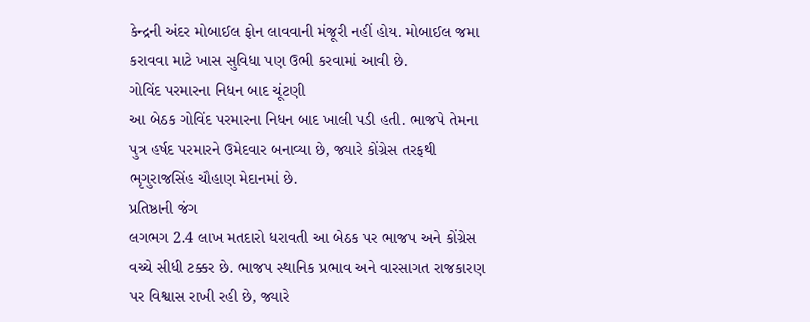કેન્દ્રની અંદર મોબાઈલ ફોન લાવવાની મંજૂરી નહીં હોય. મોબાઈલ જમા કરાવવા માટે ખાસ સુવિધા પણ ઉભી કરવામાં આવી છે.
ગોવિંદ પરમારના નિધન બાદ ચૂંટણી
આ બેઠક ગોવિંદ પરમારના નિધન બાદ ખાલી પડી હતી. ભાજપે તેમના પુત્ર હર્ષદ પરમારને ઉમેદવાર બનાવ્યા છે, જ્યારે કોંગ્રેસ તરફથી ભૃગુરાજસિંહ ચૌહાણ મેદાનમાં છે.
પ્રતિષ્ઠાની જંગ
લગભગ 2.4 લાખ મતદારો ધરાવતી આ બેઠક પર ભાજપ અને કોંગ્રેસ વચ્ચે સીધી ટક્કર છે. ભાજપ સ્થાનિક પ્રભાવ અને વારસાગત રાજકારણ પર વિશ્વાસ રાખી રહી છે, જ્યારે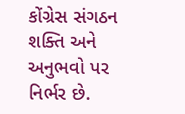કોંગ્રેસ સંગઠન શક્તિ અને અનુભવો પર નિર્ભર છે.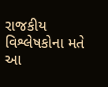રાજકીય વિશ્લેષકોના મતે આ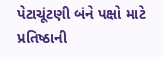પેટાચૂંટણી બંને પક્ષો માટે પ્રતિષ્ઠાની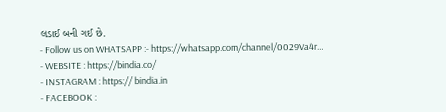લડાઈ બની ગઈ છે.
- Follow us on WHATSAPP :- https://whatsapp.com/channel/0029Va4r…
- WEBSITE : https://bindia.co/
- INSTAGRAM : https:// bindia.in
- FACEBOOK :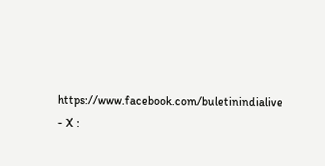https://www.facebook.com/buletinindialive
- X :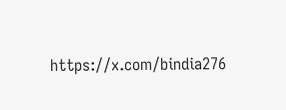https://x.com/bindia276